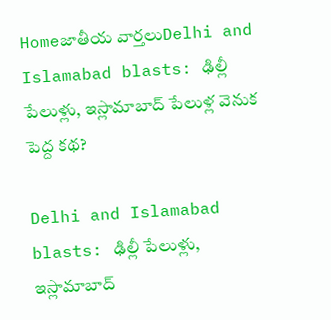Homeజాతీయ వార్తలుDelhi and Islamabad blasts: ఢిల్లీ పేలుళ్లు, ఇస్లామాబాద్ పేలుళ్ల వెనుక పెద్ద కథ?

Delhi and Islamabad blasts: ఢిల్లీ పేలుళ్లు, ఇస్లామాబాద్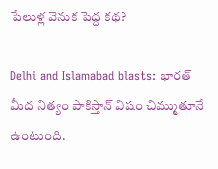పేలుళ్ల వెనుక పెద్ద కథ?

Delhi and Islamabad blasts: భారత్ మీద నిత్యం పాకిస్తాన్ విషం చిమ్ముతూనే ఉంటుంది.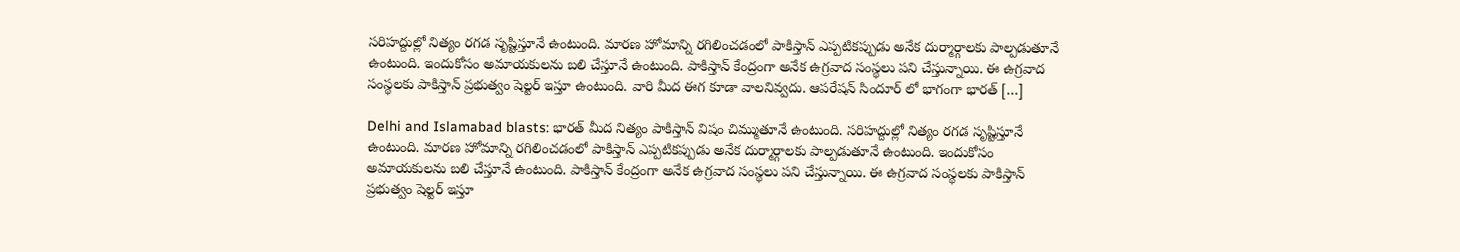సరిహద్దుల్లో నిత్యం రగడ సృష్టిస్తూనే ఉంటుంది. మారణ హోమాన్ని రగిలించడంలో పాకిస్తాన్ ఎప్పటికప్పుడు అనేక దుర్మార్గాలకు పాల్పడుతూనే ఉంటుంది. ఇందుకోసం అమాయకులను బలి చేస్తూనే ఉంటుంది. పాకిస్తాన్ కేంద్రంగా అనేక ఉగ్రవాద సంస్థలు పని చేస్తున్నాయి. ఈ ఉగ్రవాద సంస్థలకు పాకిస్తాన్ ప్రభుత్వం షెల్టర్ ఇస్తూ ఉంటుంది. వారి మీద ఈగ కూడా వాలనివ్వదు. ఆపరేషన్ సిందూర్ లో భాగంగా భారత్ […]

Delhi and Islamabad blasts: భారత్ మీద నిత్యం పాకిస్తాన్ విషం చిమ్ముతూనే ఉంటుంది. సరిహద్దుల్లో నిత్యం రగడ సృష్టిస్తూనే ఉంటుంది. మారణ హోమాన్ని రగిలించడంలో పాకిస్తాన్ ఎప్పటికప్పుడు అనేక దుర్మార్గాలకు పాల్పడుతూనే ఉంటుంది. ఇందుకోసం అమాయకులను బలి చేస్తూనే ఉంటుంది. పాకిస్తాన్ కేంద్రంగా అనేక ఉగ్రవాద సంస్థలు పని చేస్తున్నాయి. ఈ ఉగ్రవాద సంస్థలకు పాకిస్తాన్ ప్రభుత్వం షెల్టర్ ఇస్తూ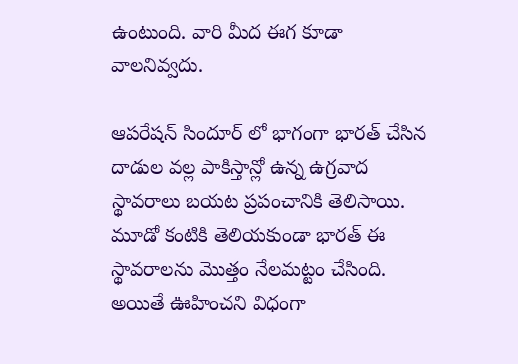ఉంటుంది. వారి మీద ఈగ కూడా వాలనివ్వదు.

ఆపరేషన్ సిందూర్ లో భాగంగా భారత్ చేసిన దాడుల వల్ల పాకిస్తాన్లో ఉన్న ఉగ్రవాద స్థావరాలు బయట ప్రపంచానికి తెలిసాయి. మూడో కంటికి తెలియకుండా భారత్ ఈ స్థావరాలను మొత్తం నేలమట్టం చేసింది. అయితే ఊహించని విధంగా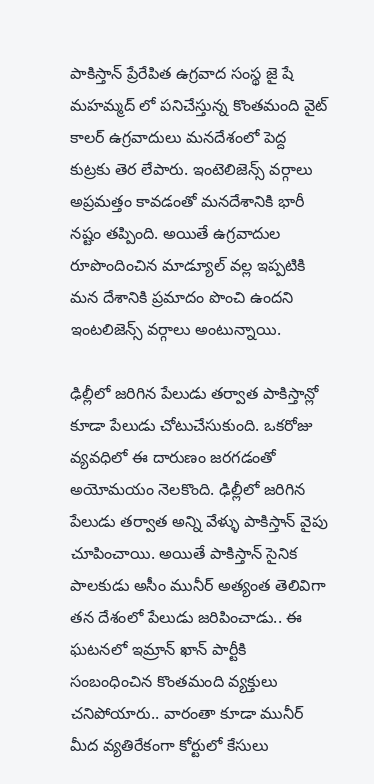పాకిస్తాన్ ప్రేరేపిత ఉగ్రవాద సంస్థ జై షే మహమ్మద్ లో పనిచేస్తున్న కొంతమంది వైట్ కాలర్ ఉగ్రవాదులు మనదేశంలో పెద్ద కుట్రకు తెర లేపారు. ఇంటెలిజెన్స్ వర్గాలు అప్రమత్తం కావడంతో మనదేశానికి భారీ నష్టం తప్పింది. అయితే ఉగ్రవాదుల రూపొందించిన మాడ్యూల్ వల్ల ఇప్పటికి మన దేశానికి ప్రమాదం పొంచి ఉందని ఇంటలిజెన్స్ వర్గాలు అంటున్నాయి.

ఢిల్లీలో జరిగిన పేలుడు తర్వాత పాకిస్తాన్లో కూడా పేలుడు చోటుచేసుకుంది. ఒకరోజు వ్యవధిలో ఈ దారుణం జరగడంతో అయోమయం నెలకొంది. ఢిల్లీలో జరిగిన పేలుడు తర్వాత అన్ని వేళ్ళు పాకిస్తాన్ వైపు చూపించాయి. అయితే పాకిస్తాన్ సైనిక పాలకుడు అసీం మునీర్ అత్యంత తెలివిగా తన దేశంలో పేలుడు జరిపించాడు.. ఈ ఘటనలో ఇమ్రాన్ ఖాన్ పార్టీకి సంబంధించిన కొంతమంది వ్యక్తులు చనిపోయారు.. వారంతా కూడా మునీర్ మీద వ్యతిరేకంగా కోర్టులో కేసులు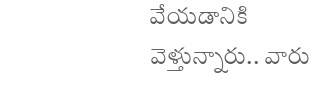వేయడానికి వెళ్తున్నారు.. వారు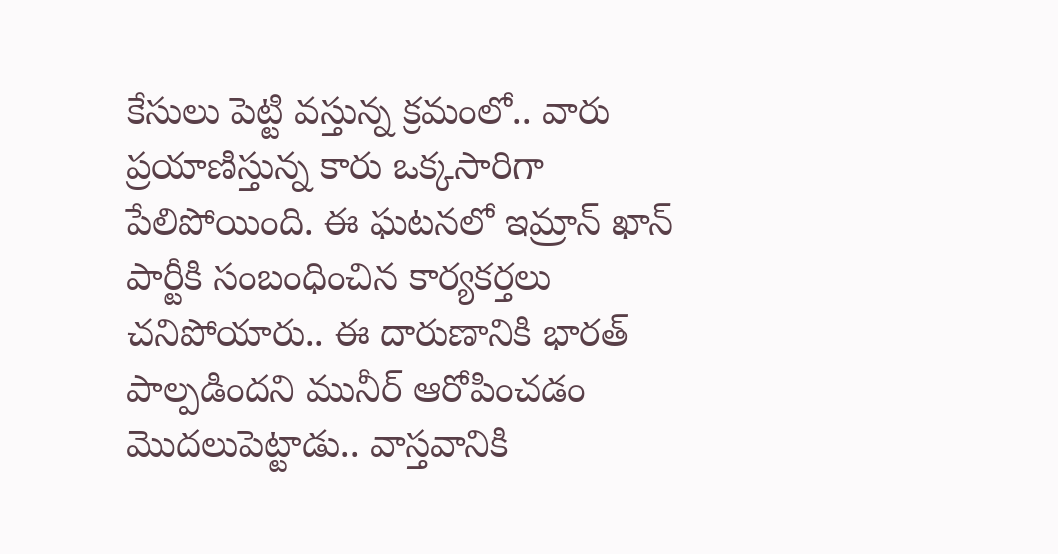కేసులు పెట్టి వస్తున్న క్రమంలో.. వారు ప్రయాణిస్తున్న కారు ఒక్కసారిగా పేలిపోయింది. ఈ ఘటనలో ఇమ్రాన్ ఖాన్ పార్టీకి సంబంధించిన కార్యకర్తలు చనిపోయారు.. ఈ దారుణానికి భారత్ పాల్పడిందని మునీర్ ఆరోపించడం మొదలుపెట్టాడు.. వాస్తవానికి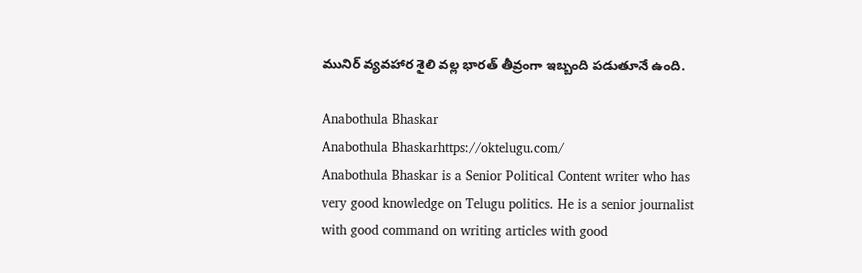మునిర్ వ్యవహార శైలి వల్ల భారత్ తీవ్రంగా ఇబ్బంది పడుతూనే ఉంది.

Anabothula Bhaskar
Anabothula Bhaskarhttps://oktelugu.com/
Anabothula Bhaskar is a Senior Political Content writer who has very good knowledge on Telugu politics. He is a senior journalist with good command on writing articles with good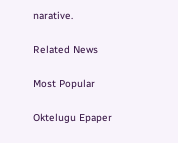narative.

Related News

Most Popular

Oktelugu Epaper